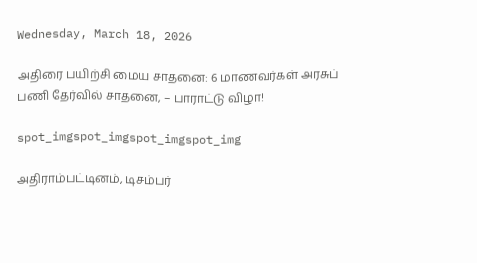Wednesday, March 18, 2026

அதிரை பயிற்சி மைய சாதனை: 6 மாணவர்கள் அரசுப் பணி தேர்வில் சாதனை, – பாராட்டு விழா!

spot_imgspot_imgspot_imgspot_img

அதிராம்பட்டினம், டிசம்பர்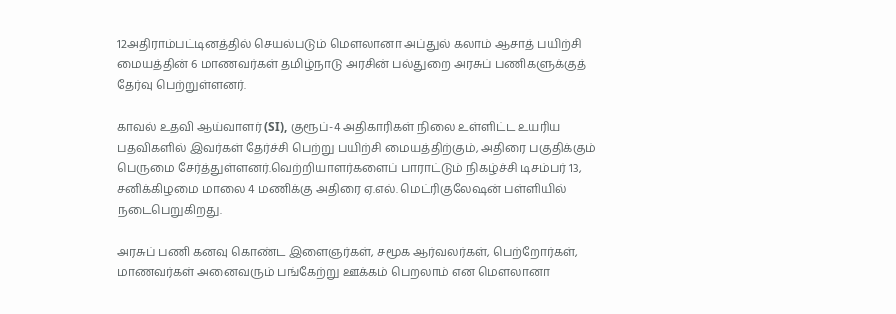12அதிராம்பட்டினத்தில் செயல்படும் மௌலானா அப்துல் கலாம் ஆசாத் பயிற்சி மையத்தின் 6 மாணவர்கள் தமிழ்நாடு அரசின் பல்துறை அரசுப் பணிகளுக்குத் தேர்வு பெற்றுள்ளனர்.

காவல் உதவி ஆய்வாளர் (SI), குரூப்-4 அதிகாரிகள் நிலை உள்ளிட்ட உயரிய பதவிகளில் இவர்கள் தேர்ச்சி பெற்று பயிற்சி மையத்திற்கும், அதிரை பகுதிக்கும் பெருமை சேர்த்துள்ளனர்.வெற்றியாளர்களைப் பாராட்டும் நிகழ்ச்சி டிசம்பர் 13, சனிக்கிழமை மாலை 4 மணிக்கு அதிரை ஏ.எல். மெட்ரிகுலேஷன் பள்ளியில் நடைபெறுகிறது.

அரசுப் பணி கனவு கொண்ட இளைஞர்கள், சமூக ஆர்வலர்கள், பெற்றோர்கள், மாணவர்கள் அனைவரும் பங்கேற்று ஊக்கம் பெறலாம் என மெளலானா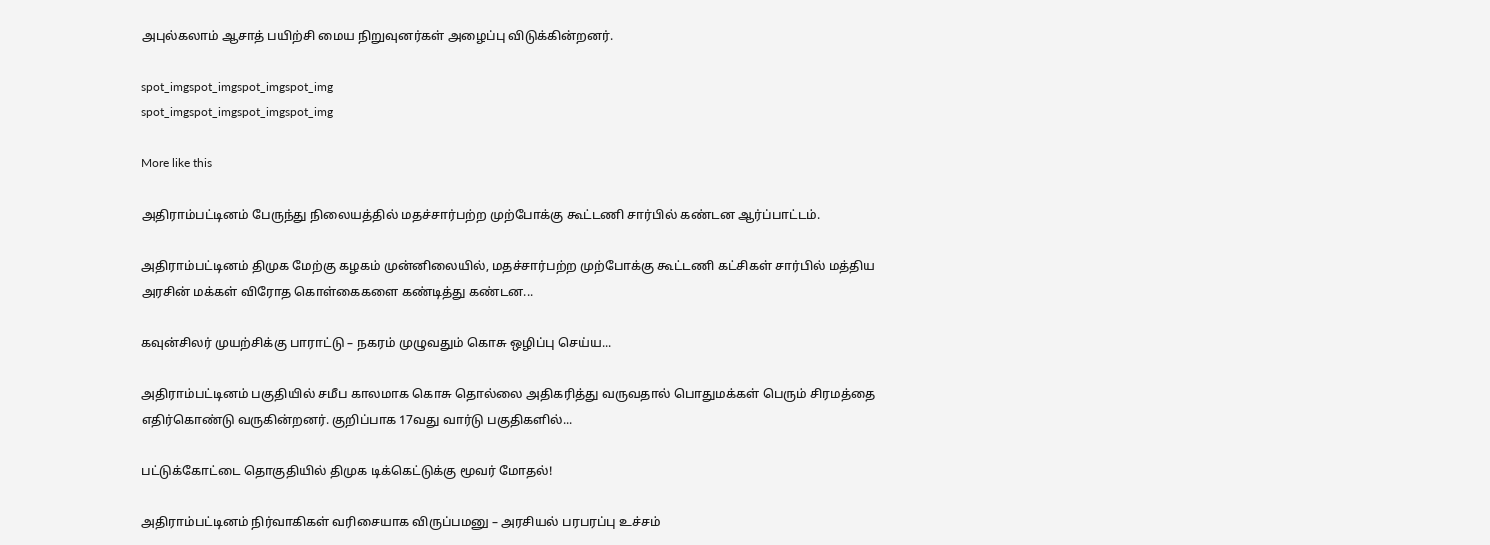அபுல்கலாம் ஆசாத் பயிற்சி மைய நிறுவுனர்கள் அழைப்பு விடுக்கின்றனர்.

spot_imgspot_imgspot_imgspot_img
spot_imgspot_imgspot_imgspot_img

More like this

அதிராம்பட்டினம் பேருந்து நிலையத்தில் மதச்சார்பற்ற முற்போக்கு கூட்டணி சார்பில் கண்டன ஆர்ப்பாட்டம்.

அதிராம்பட்டினம் திமுக மேற்கு கழகம் முன்னிலையில், மதச்சார்பற்ற முற்போக்கு கூட்டணி கட்சிகள் சார்பில் மத்திய அரசின் மக்கள் விரோத கொள்கைகளை கண்டித்து கண்டன...

கவுன்சிலர் முயற்சிக்கு பாராட்டு – நகரம் முழுவதும் கொசு ஒழிப்பு செய்ய...

அதிராம்பட்டினம் பகுதியில் சமீப காலமாக கொசு தொல்லை அதிகரித்து வருவதால் பொதுமக்கள் பெரும் சிரமத்தை எதிர்கொண்டு வருகின்றனர். குறிப்பாக 17வது வார்டு பகுதிகளில்...

பட்டுக்கோட்டை தொகுதியில் திமுக டிக்கெட்டுக்கு மூவர் மோதல்!

அதிராம்பட்டினம் நிர்வாகிகள் வரிசையாக விருப்பமனு – அரசியல் பரபரப்பு உச்சம்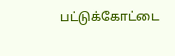பட்டுக்கோட்டை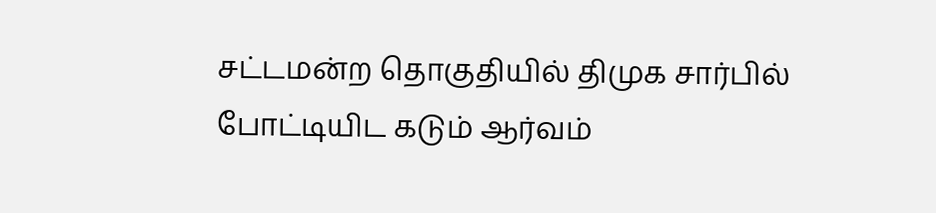சட்டமன்ற தொகுதியில் திமுக சார்பில் போட்டியிட கடும் ஆர்வம்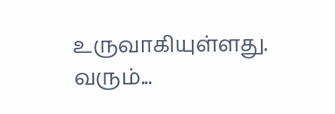உருவாகியுள்ளது. வரும்...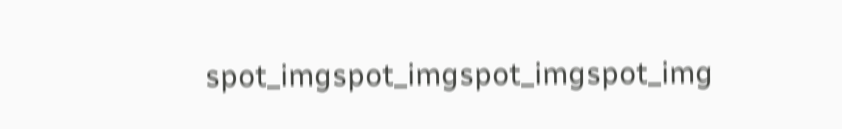spot_imgspot_imgspot_imgspot_img